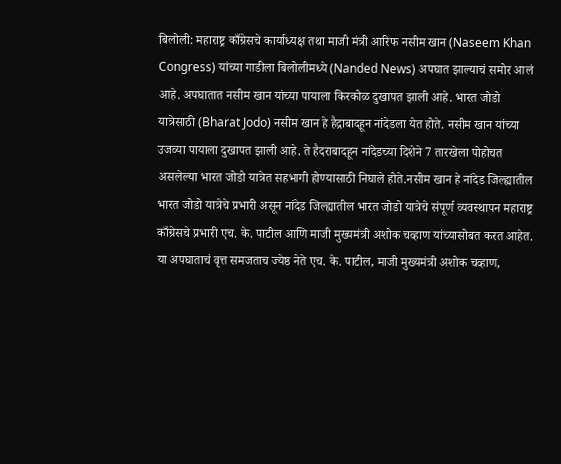बिलोली: महाराष्ट्र काँग्रेसचे कार्याध्यक्ष तथा माजी मंत्री आरिफ नसीम खान (Naseem Khan Congress) यांच्या गाडीला बिलोलीमध्ये (Nanded News) अपघात झाल्याचं समोर आलं आहे. अपघातात नसीम खान यांच्या पायाला किरकोळ दुखापत झाली आहे. भारत जोडो यात्रेसाठी (Bharat Jodo) नसीम खान हे हैद्राबादहून नांदेडला येत होते. नसीम खान यांच्या उजव्या पायाला दुखापत झाली आहे. ते हैदराबादहून नांदेडच्या दिशेने 7 तारखेला पोहोचत असलेल्या भारत जोडो यात्रेत सहभागी होण्यासाठी निघाले होते.नसीम खान हे नांदेड जिल्ह्यातील भारत जोडो यात्रेचे प्रभारी असून नांदेड जिल्ह्यातील भारत जोडो यात्रेचे संपूर्ण व्यवस्थापन महाराष्ट्र काँग्रेसचे प्रभारी एच. के. पाटील आणि माजी मुख्यमंत्री अशोक चव्हाण यांच्यासोबत करत आहेत. या अपघाताचं वृत्त समजताच ज्येष्ठ नेते एच. के. पाटील, माजी मुख्यमंत्री अशोक चव्हाण,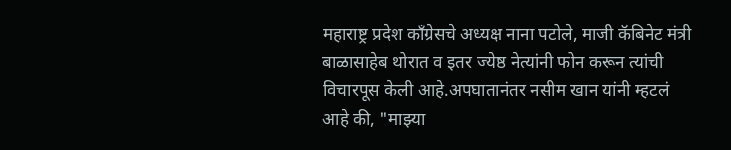महाराष्ट्र प्रदेश काँग्रेसचे अध्यक्ष नाना पटोले, माजी कॅबिनेट मंत्री बाळासाहेब थोरात व इतर ज्येष्ठ नेत्यांनी फोन करून त्यांची विचारपूस केली आहे.अपघातानंतर नसीम खान यांनी म्हटलं आहे की, "माझ्या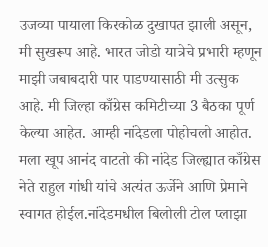उजव्या पायाला किरकोळ दुखापत झाली असून, मी सुखरूप आहे. भारत जोडो यात्रेचे प्रभारी म्हणून माझी जबाबदारी पार पाडण्यासाठी मी उत्सुक आहे. मी जिल्हा काँग्रेस कमिटीच्या 3 बैठका पूर्ण केल्या आहेत. आम्ही नांदेडला पोहोचलो आहोत. मला खूप आनंद वाटतो की नांदेड जिल्ह्यात काँग्रेस नेते राहुल गांधी यांचे अत्यंत ऊर्जेने आणि प्रेमाने स्वागत होईल.नांदेडमधील बिलोली टोल प्लाझा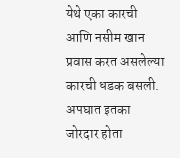येथे एका कारची आणि नसीम खान प्रवास करत असलेल्या कारची धडक बसली. अपघात इतका जोरदार होता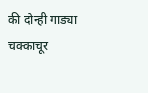की दोन्ही गाड्या चक्काचूर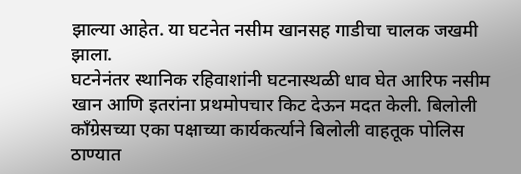झाल्या आहेत. या घटनेत नसीम खानसह गाडीचा चालक जखमी झाला.
घटनेनंतर स्थानिक रहिवाशांनी घटनास्थळी धाव घेत आरिफ नसीम खान आणि इतरांना प्रथमोपचार किट देऊन मदत केली. बिलोली काँग्रेसच्या एका पक्षाच्या कार्यकर्त्याने बिलोली वाहतूक पोलिस ठाण्यात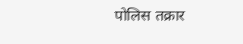पोलिस तक्रार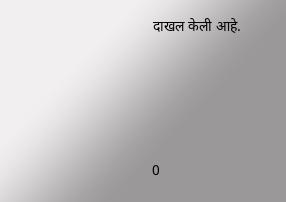दाखल केली आहे.







0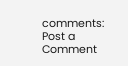comments:
Post a Comment